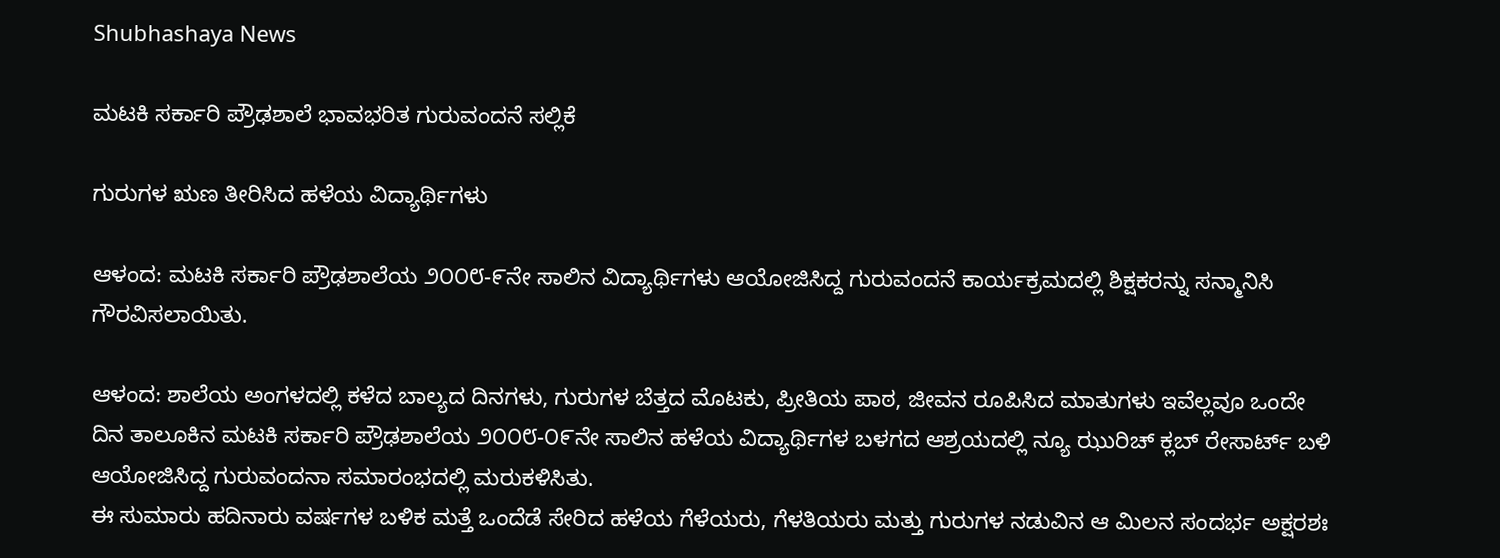Shubhashaya News

ಮಟಕಿ ಸರ್ಕಾರಿ ಪ್ರೌಢಶಾಲೆ ಭಾವಭರಿತ ಗುರುವಂದನೆ ಸಲ್ಲಿಕೆ

ಗುರುಗಳ ಋಣ ತೀರಿಸಿದ ಹಳೆಯ ವಿದ್ಯಾರ್ಥಿಗಳು

ಆಳಂದ: ಮಟಕಿ ಸರ್ಕಾರಿ ಪ್ರೌಢಶಾಲೆಯ ೨೦೦೮-೯ನೇ ಸಾಲಿನ ವಿದ್ಯಾರ್ಥಿಗಳು ಆಯೋಜಿಸಿದ್ದ ಗುರುವಂದನೆ ಕಾರ್ಯಕ್ರಮದಲ್ಲಿ ಶಿಕ್ಷಕರನ್ನು ಸನ್ಮಾನಿಸಿ ಗೌರವಿಸಲಾಯಿತು.

ಆಳಂದ: ಶಾಲೆಯ ಅಂಗಳದಲ್ಲಿ ಕಳೆದ ಬಾಲ್ಯದ ದಿನಗಳು, ಗುರುಗಳ ಬೆತ್ತದ ಮೊಟಕು, ಪ್ರೀತಿಯ ಪಾಠ, ಜೀವನ ರೂಪಿಸಿದ ಮಾತುಗಳು ಇವೆಲ್ಲವೂ ಒಂದೇ ದಿನ ತಾಲೂಕಿನ ಮಟಕಿ ಸರ್ಕಾರಿ ಪ್ರೌಢಶಾಲೆಯ ೨೦೦೮-೦೯ನೇ ಸಾಲಿನ ಹಳೆಯ ವಿದ್ಯಾರ್ಥಿಗಳ ಬಳಗದ ಆಶ್ರಯದಲ್ಲಿ ನ್ಯೂ ಝುರಿಚ್ ಕ್ಲಬ್ ರೇಸಾರ್ಟ್ ಬಳಿ ಆಯೋಜಿಸಿದ್ದ ಗುರುವಂದನಾ ಸಮಾರಂಭದಲ್ಲಿ ಮರುಕಳಿಸಿತು.
ಈ ಸುಮಾರು ಹದಿನಾರು ವರ್ಷಗಳ ಬಳಿಕ ಮತ್ತೆ ಒಂದೆಡೆ ಸೇರಿದ ಹಳೆಯ ಗೆಳೆಯರು, ಗೆಳತಿಯರು ಮತ್ತು ಗುರುಗಳ ನಡುವಿನ ಆ ಮಿಲನ ಸಂದರ್ಭ ಅಕ್ಷರಶಃ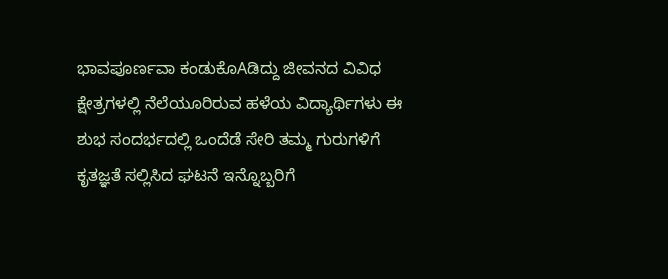ಭಾವಪೂರ್ಣವಾ ಕಂಡುಕೊAಡಿದ್ದು ಜೀವನದ ವಿವಿಧ ಕ್ಷೇತ್ರಗಳಲ್ಲಿ ನೆಲೆಯೂರಿರುವ ಹಳೆಯ ವಿದ್ಯಾರ್ಥಿಗಳು ಈ ಶುಭ ಸಂದರ್ಭದಲ್ಲಿ ಒಂದೆಡೆ ಸೇರಿ ತಮ್ಮ ಗುರುಗಳಿಗೆ ಕೃತಜ್ಞತೆ ಸಲ್ಲಿಸಿದ ಘಟನೆ ಇನ್ನೊಬ್ಬರಿಗೆ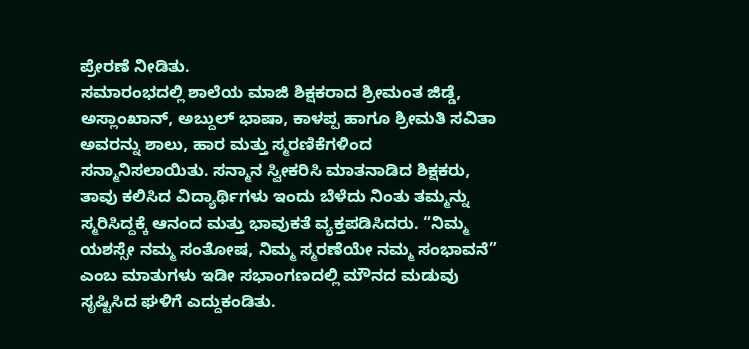ಪ್ರೇರಣೆ ನೀಡಿತು.
ಸಮಾರಂಭದಲ್ಲಿ ಶಾಲೆಯ ಮಾಜಿ ಶಿಕ್ಷಕರಾದ ಶ್ರೀಮಂತ ಜಿಡ್ಡೆ, ಅಸ್ಲಾಂಖಾನ್, ಅಬ್ದುಲ್ ಭಾಷಾ, ಕಾಳಪ್ಪ ಹಾಗೂ ಶ್ರೀಮತಿ ಸವಿತಾ ಅವರನ್ನು ಶಾಲು, ಹಾರ ಮತ್ತು ಸ್ಮರಣಿಕೆಗಳಿಂದ ಸನ್ಮಾನಿಸಲಾಯಿತು. ಸನ್ಮಾನ ಸ್ವೀಕರಿಸಿ ಮಾತನಾಡಿದ ಶಿಕ್ಷಕರು, ತಾವು ಕಲಿಸಿದ ವಿದ್ಯಾರ್ಥಿಗಳು ಇಂದು ಬೆಳೆದು ನಿಂತು ತಮ್ಮನ್ನು ಸ್ಮರಿಸಿದ್ದಕ್ಕೆ ಆನಂದ ಮತ್ತು ಭಾವುಕತೆ ವ್ಯಕ್ತಪಡಿಸಿದರು. “ನಿಮ್ಮ ಯಶಸ್ಸೇ ನಮ್ಮ ಸಂತೋಷ, ನಿಮ್ಮ ಸ್ಮರಣೆಯೇ ನಮ್ಮ ಸಂಭಾವನೆ” ಎಂಬ ಮಾತುಗಳು ಇಡೀ ಸಭಾಂಗಣದಲ್ಲಿ ಮೌನದ ಮಡುವು ಸೃಷ್ಟಿಸಿದ ಘಳಿಗೆ ಎದ್ದುಕಂಡಿತು.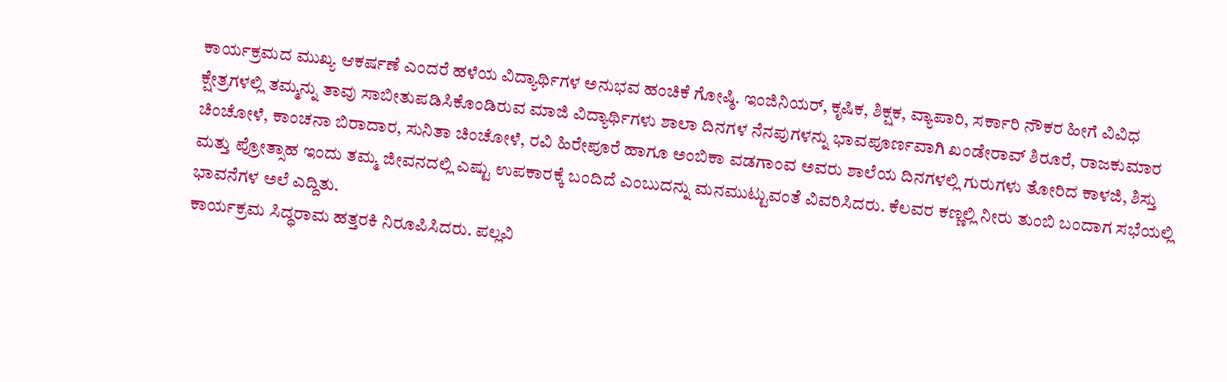ಕಾರ್ಯಕ್ರಮದ ಮುಖ್ಯ ಆಕರ್ಷಣೆ ಎಂದರೆ ಹಳೆಯ ವಿದ್ಯಾರ್ಥಿಗಳ ಅನುಭವ ಹಂಚಿಕೆ ಗೋಷ್ಠಿ. ಇಂಜಿನಿಯರ್, ಕೃಷಿಕ, ಶಿಕ್ಷಕ, ವ್ಯಾಪಾರಿ, ಸರ್ಕಾರಿ ನೌಕರ ಹೀಗೆ ವಿವಿಧ ಕ್ಷೇತ್ರಗಳಲ್ಲಿ ತಮ್ಮನ್ನು ತಾವು ಸಾಬೀತುಪಡಿಸಿಕೊಂಡಿರುವ ಮಾಜಿ ವಿದ್ಯಾರ್ಥಿಗಳು ಶಾಲಾ ದಿನಗಳ ನೆನಪುಗಳನ್ನು ಭಾವಪೂರ್ಣವಾಗಿ ಖಂಡೇರಾವ್ ಶಿರೂರೆ, ರಾಜಕುಮಾರ ಚಿಂಚೋಳೆ, ಕಾಂಚನಾ ಬಿರಾದಾರ, ಸುನಿತಾ ಚಿಂಚೋಳೆ, ರವಿ ಹಿರೇಪೂರೆ ಹಾಗೂ ಅಂಬಿಕಾ ವಡಗಾಂವ ಅವರು ಶಾಲೆಯ ದಿನಗಳಲ್ಲಿ ಗುರುಗಳು ತೋರಿದ ಕಾಳಜಿ, ಶಿಸ್ತು ಮತ್ತು ಪ್ರೋತ್ಸಾಹ ಇಂದು ತಮ್ಮ ಜೀವನದಲ್ಲಿ ಎಷ್ಟು ಉಪಕಾರಕ್ಕೆ ಬಂದಿದೆ ಎಂಬುದನ್ನು ಮನಮುಟ್ಟುವಂತೆ ವಿವರಿಸಿದರು. ಕೆಲವರ ಕಣ್ಣಲ್ಲಿ ನೀರು ತುಂಬಿ ಬಂದಾಗ ಸಭೆಯಲ್ಲಿ ಭಾವನೆಗಳ ಅಲೆ ಎದ್ದಿತು.
ಕಾರ್ಯಕ್ರಮ ಸಿದ್ಧರಾಮ ಹತ್ತರಕಿ ನಿರೂಪಿಸಿದರು. ಪಲ್ಲವಿ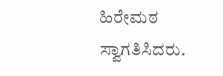ಹಿರೇಮಠ ಸ್ವಾಗತಿಸಿದರು.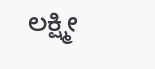ಲಕ್ಷ್ಮೀ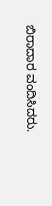ಬಿರಾದಾರ ವಂದಿಸಿದರು.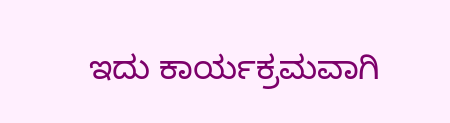ಇದು ಕಾರ್ಯಕ್ರಮವಾಗಿ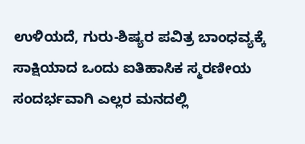ಉಳಿಯದೆ, ಗುರು-ಶಿಷ್ಯರ ಪವಿತ್ರ ಬಾಂಧವ್ಯಕ್ಕೆ ಸಾಕ್ಷಿಯಾದ ಒಂದು ಐತಿಹಾಸಿಕ ಸ್ಮರಣೀಯ ಸಂದರ್ಭವಾಗಿ ಎಲ್ಲರ ಮನದಲ್ಲಿ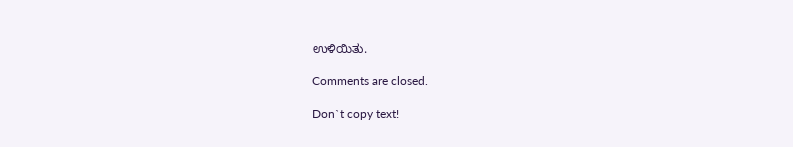ಉಳಿಯಿತು.

Comments are closed.

Don`t copy text!